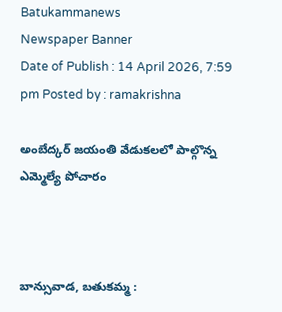Batukammanews
Newspaper Banner
Date of Publish : 14 April 2026, 7:59 pm Posted by : ramakrishna

అంబేద్కర్ జయంతి వేడుకలలో పాల్గొన్న ఎమ్మెల్యే పోచారం



బాన్సువాడ, బతుకమ్మ :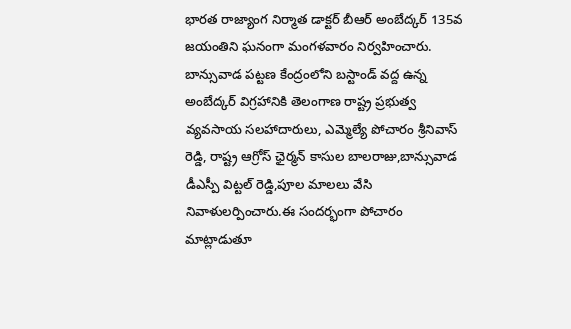భారత రాజ్యాంగ నిర్మాత డాక్టర్‌ బీఆర్‌ అంబేద్కర్‌ 135వ జయంతిని ఘనంగా మంగళవారం నిర్వహించారు. బాన్సువాడ పట్టణ కేంద్రంలోని బస్టాండ్ వద్ద ఉన్న అంబేద్కర్‌ విగ్రహానికి తెలంగాణ రాష్ట్ర ప్రభుత్వ వ్యవసాయ సలహాదారులు, ఎమ్మెల్యే పోచారం శ్రీనివాస్ రెడ్డి, రాష్ట్ర ఆగ్రోస్ ఛైర్మన్ కాసుల బాలరాజు,బాన్సువాడ డీఎస్పీ విట్టల్ రెడ్డి,పూల మాలలు వేసి నివాళులర్పించారు.ఈ సందర్భంగా పోచారం మాట్లాడుతూ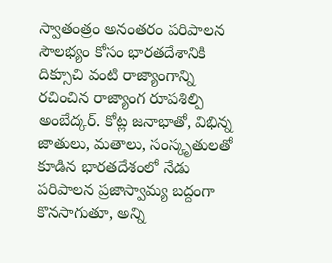స్వాతంత్రం అనంతరం పరిపాలన సౌలభ్యం కోసం భారతదేశానికి దిక్సూచి వంటి రాజ్యాంగాన్ని రచించిన రాజ్యాంగ రూపశిల్పి అంబేద్కర్. కోట్ల జనాభాతో, విభిన్న జాతులు, మతాలు, సంస్కృతులతో కూడిన భారతదేశంలో నేడు పరిపాలన ప్రజాస్వామ్య బద్దంగా కొనసాగుతూ, అన్ని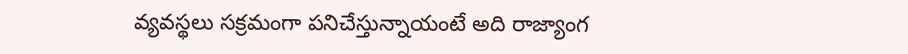వ్యవస్థలు సక్రమంగా పనిచేస్తున్నాయంటే అది రాజ్యాంగ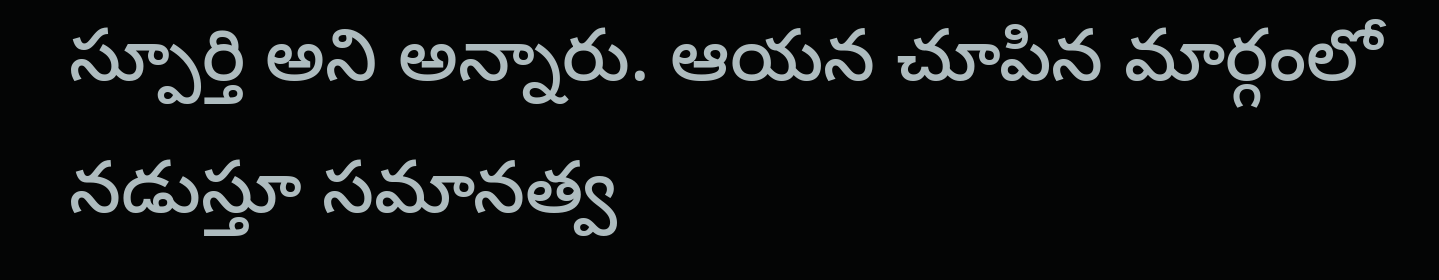స్పూర్తి అని అన్నారు. ఆయన చూపిన మార్గంలో నడుస్తూ సమానత్వ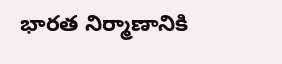భారత నిర్మాణానికి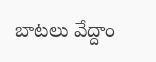బాటలు వేద్దాం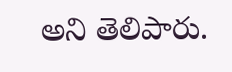అని తెలిపారు.